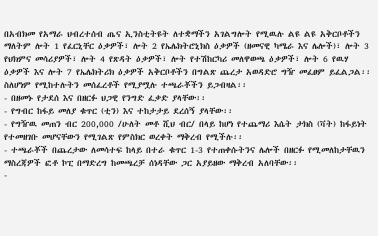በአብክመ የአማራ ህብረተሰብ ጤና ኢንስቲትዩት ለተቋማችን አገልግሎት የሚዉሉ ልዩ ልዩ አቅርቦቶችን ማለትም ሎት 1 የፈርኒቸር ዕቃዎች፣ ሎት 2 የኤሌክትሮኒክስ ዕቃዎች (ዘመናዊ ካሜራ እና ሌሎች)፣ ሎት 3 የህክምና መሳሪያዎች፣ ሎት 4 የጽዳት ዕቃዎች፣ ሎት የተሽከርካሪ መለዋወጫ ዕቃዎች፣ ሎት 6 የዉሃ ዕቃዎች እና ሎት 7 የኤሌክትሪክ ዕቃዎች አቅርቦቶችን በግልጽ ጨረታ አወዳድሮ ግዥ መፈፀም ይፈልጋል፡፡ ስለሆነም የሚከተሉትን መሰፈረቶች የሚያሟሉ ተጫራቾችን ይጋብዛል፡፡
- በዘመኑ የታደሰ እና በዘርፉ ህጋዊ የንግድ ፈቃድ ያላቸው፡፡
- የግብር ከፋይ መለያ ቁጥር (ቲን) እና ተከታታይ ደረሰኝ ያላቸው፡፡
- የግዥዉ መጠን ብር 200,000 /ሁለት መቶ ሺህ ብር/ በላይ ከሆነ የተጨማሪ እሴት ታክስ (ቫት) ከፋይነት የተመዘገቡ መሆናቸውን የሚገልጽ የምስክር ወረቀት ማቅረብ የሚችሉ፡፡
- ተጫራቾች በጨረታው ለመሳተፍ ከላይ በተራ ቁጥር 1-3 የተጠቀሱትንና ሌሎች በዘርፉ የሚመለከታቸዉን ማስረጃዎች ፎቶ ኮፒ በማድረግ ከመጫረቻ ሰነዳቸው ጋር አያይዘው ማቅረብ አለባቸው፡፡
-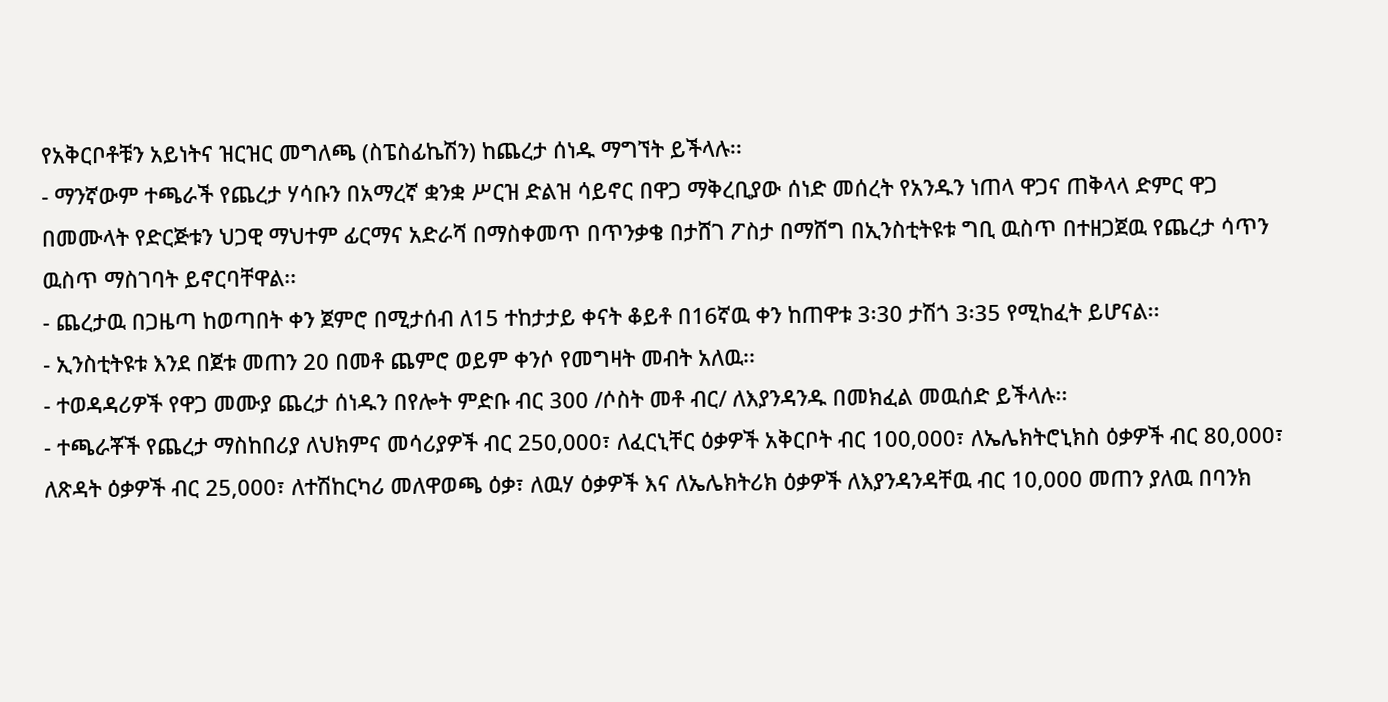የአቅርቦቶቹን አይነትና ዝርዝር መግለጫ (ስፔስፊኬሽን) ከጨረታ ሰነዱ ማግኘት ይችላሉ፡፡
- ማንኛውም ተጫራች የጨረታ ሃሳቡን በአማረኛ ቋንቋ ሥርዝ ድልዝ ሳይኖር በዋጋ ማቅረቢያው ሰነድ መሰረት የአንዱን ነጠላ ዋጋና ጠቅላላ ድምር ዋጋ በመሙላት የድርጅቱን ህጋዊ ማህተም ፊርማና አድራሻ በማስቀመጥ በጥንቃቄ በታሸገ ፖስታ በማሸግ በኢንስቲትዩቱ ግቢ ዉስጥ በተዘጋጀዉ የጨረታ ሳጥን ዉስጥ ማስገባት ይኖርባቸዋል፡፡
- ጨረታዉ በጋዜጣ ከወጣበት ቀን ጀምሮ በሚታሰብ ለ15 ተከታታይ ቀናት ቆይቶ በ16ኛዉ ቀን ከጠዋቱ 3፡30 ታሽጎ 3፡35 የሚከፈት ይሆናል፡፡
- ኢንስቲትዩቱ እንደ በጀቱ መጠን 20 በመቶ ጨምሮ ወይም ቀንሶ የመግዛት መብት አለዉ፡፡
- ተወዳዳሪዎች የዋጋ መሙያ ጨረታ ሰነዱን በየሎት ምድቡ ብር 300 /ሶስት መቶ ብር/ ለእያንዳንዱ በመክፈል መዉሰድ ይችላሉ፡፡
- ተጫራቾች የጨረታ ማስከበሪያ ለህክምና መሳሪያዎች ብር 250,000፣ ለፈርኒቸር ዕቃዎች አቅርቦት ብር 100,000፣ ለኤሌክትሮኒክስ ዕቃዎች ብር 80,000፣ ለጽዳት ዕቃዎች ብር 25,000፣ ለተሽከርካሪ መለዋወጫ ዕቃ፣ ለዉሃ ዕቃዎች እና ለኤሌክትሪክ ዕቃዎች ለእያንዳንዳቸዉ ብር 10,000 መጠን ያለዉ በባንክ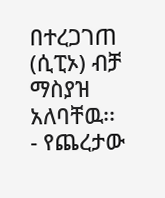በተረጋገጠ (ሲፒኦ) ብቻ ማስያዝ አለባቸዉ፡፡
- የጨረታው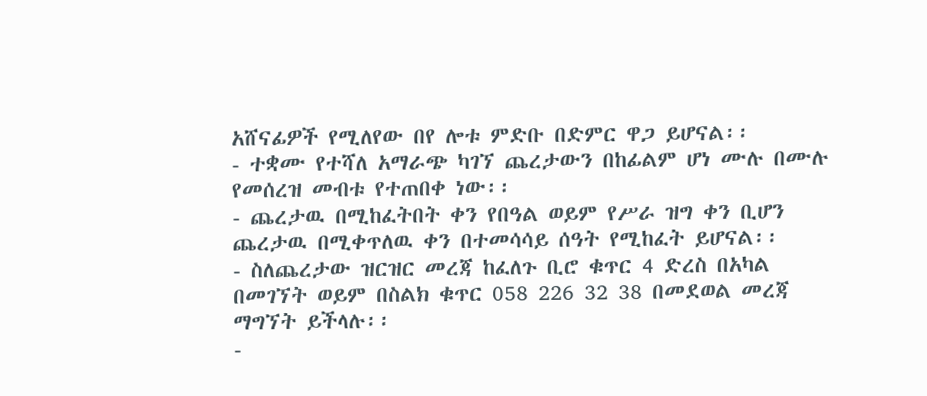አሸናፊዎች የሚለየው በየ ሎቱ ምድቡ በድምር ዋጋ ይሆናል፡፡
- ተቋሙ የተሻለ አማራጭ ካገኘ ጨረታውን በከፊልም ሆነ ሙሉ በሙሉ የመሰረዝ መብቱ የተጠበቀ ነው፡፡
- ጨረታዉ በሚከፈትበት ቀን የበዓል ወይም የሥራ ዝግ ቀን ቢሆን ጨረታዉ በሚቀጥለዉ ቀን በተመሳሳይ ሰዓት የሚከፈት ይሆናል፡፡
- ስለጨረታው ዝርዝር መረጃ ከፈለጉ ቢሮ ቁጥር 4 ድረስ በአካል በመገኘት ወይም በስልክ ቁጥር 058 226 32 38 በመደወል መረጃ ማግኘት ይችላሉ፡፡
-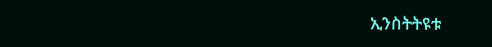ኢንስትትዩቱ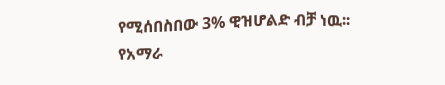የሚሰበስበው 3% ዊዝሆልድ ብቻ ነዉ፡፡
የአማራ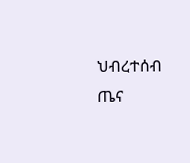ህብረተሰብ ጤና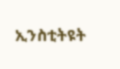ኢንስቲትዩት